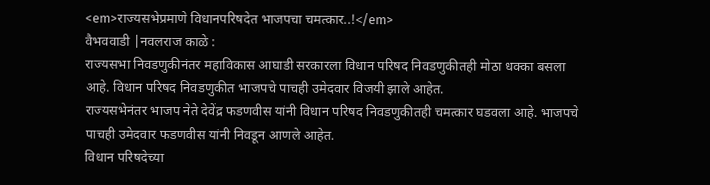<em>राज्यसभेप्रमाणे विधानपरिषदेत भाजपचा चमत्कार..!</em>
वैभववाडी |नवलराज काळे :
राज्यसभा निवडणुकीनंतर महाविकास आघाडी सरकारला विधान परिषद निवडणुकीतही मोठा धक्का बसला आहे. विधान परिषद निवडणुकीत भाजपचे पाचही उमेदवार विजयी झाले आहेत.
राज्यसभेनंतर भाजप नेते देवेंद्र फडणवीस यांनी विधान परिषद निवडणुकीतही चमत्कार घडवला आहे. भाजपचे पाचही उमेदवार फडणवीस यांनी निवडून आणले आहेत.
विधान परिषदेच्या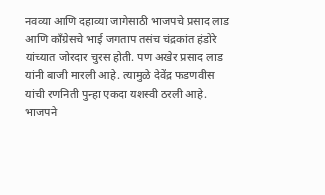नवव्या आणि दहाव्या जागेसाठी भाजपचे प्रसाद लाड आणि काँग्रेसचे भाई जगताप तसंच चंद्रकांत हंडोरे यांच्यात जोरदार चुरस होती. पण अखेर प्रसाद लाड यांनी बाजी मारली आहे. त्यामुळे देवेंद्र फडणवीस यांची रणनिती पुन्हा एकदा यशस्वी ठरली आहे.
भाजपने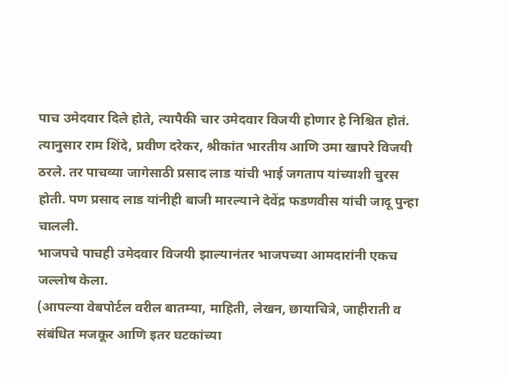पाच उमेदवार दिले होते, त्यापैकी चार उमेदवार विजयी होणार हे निश्चित होतं. त्यानुसार राम शिंदे, प्रवीण दरेकर, श्रीकांत भारतीय आणि उमा खापरे विजयी ठरले. तर पाचव्या जागेसाठी प्रसाद लाड यांची भाई जगताप यांच्याशी चुरस होती. पण प्रसाद लाड यांनीही बाजी मारल्याने देवेंद्र फडणवीस यांची जादू पुन्हा चालली.
भाजपचे पाचही उमेदवार विजयी झाल्यानंतर भाजपच्या आमदारांनी एकच जल्लोष केला.
(आपल्या वेबपोर्टल वरील बातम्या, माहिती, लेखन, छायाचित्रे, जाहीराती व संबंधित मजकूर आणि इतर घटकांच्या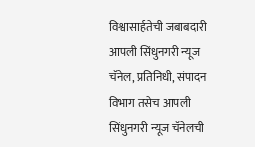विश्वासार्हतेची जबाबदारी आपली सिंधुनगरी न्यूज चॅनेल, प्रतिनिधी, संपादन विभाग तसेच आपली सिंधुनगरी न्यूज चॅनेलची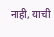नाही, याची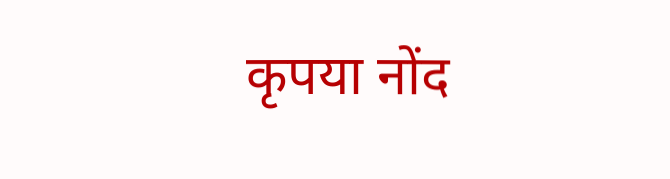कृपया नोंद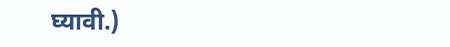घ्यावी.)